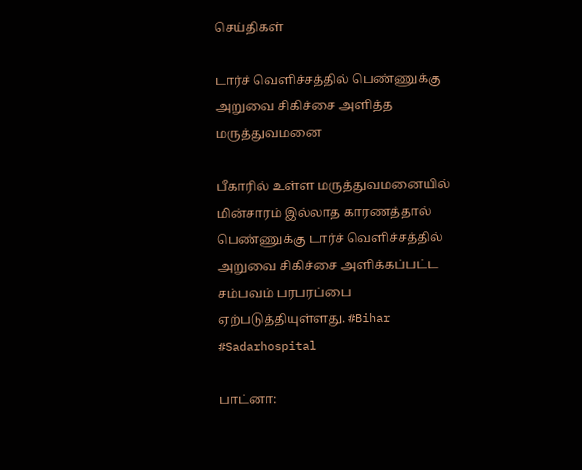செய்திகள்

டார்ச் வெளிச்சத்தில் பெண்ணுக்கு அறுவை சிகிச்சை அளித்த மருத்துவமனை

பீகாரில் உள்ள மருத்துவமனையில் மின்சாரம் இல்லாத காரணத்தால் பெண்ணுக்கு டார்ச் வெளிச்சத்தில் அறுவை சிகிச்சை அளிக்கப்பட்ட சம்பவம் பரபரப்பை ஏற்படுத்தியுள்ளது. #Bihar #Sadarhospital

பாட்னா: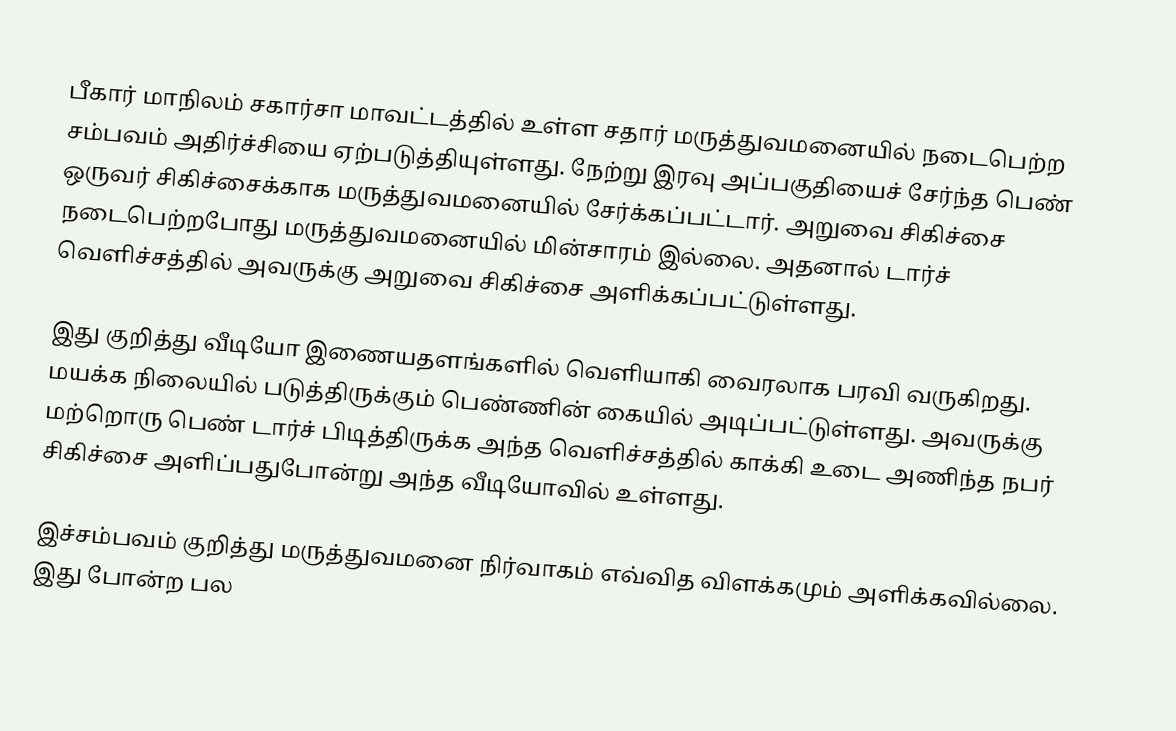பீகார் மாநிலம் சகார்சா மாவட்டத்தில் உள்ள சதார் மருத்துவமனையில் நடைபெற்ற சம்பவம் அதிர்ச்சியை ஏற்படுத்தியுள்ளது. நேற்று இரவு அப்பகுதியைச் சேர்ந்த பெண் ஒருவர் சிகிச்சைக்காக மருத்துவமனையில் சேர்க்கப்பட்டார். அறுவை சிகிச்சை நடைபெற்றபோது மருத்துவமனையில் மின்சாரம் இல்லை. அதனால் டார்ச் வெளிச்சத்தில் அவருக்கு அறுவை சிகிச்சை அளிக்கப்பட்டுள்ளது.

இது குறித்து வீடியோ இணையதளங்களில் வெளியாகி வைரலாக பரவி வருகிறது. மயக்க நிலையில் படுத்திருக்கும் பெண்ணின் கையில் அடிப்பட்டுள்ளது. அவருக்கு மற்றொரு பெண் டார்ச் பிடித்திருக்க அந்த வெளிச்சத்தில் காக்கி உடை அணிந்த நபர் சிகிச்சை அளிப்பதுபோன்று அந்த வீடியோவில் உள்ளது.

இச்சம்பவம் குறித்து மருத்துவமனை நிர்வாகம் எவ்வித விளக்கமும் அளிக்கவில்லை. இது போன்ற பல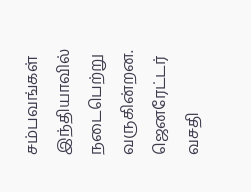சம்பவங்கள் இந்தியாவில் நடைபெற்று வருகின்றன. ஜெனரேட்டர் வசதி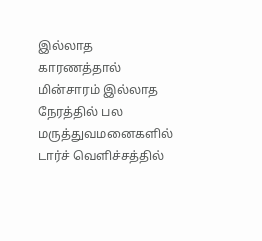இல்லாத காரணத்தால் மின்சாரம் இல்லாத நேரத்தில் பல மருத்துவமனைகளில் டார்ச் வெளிச்சத்தில்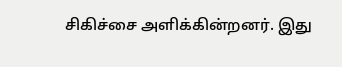சிகிச்சை அளிக்கின்றனர். இது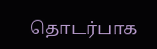தொடர்பாக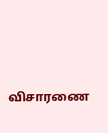விசாரணை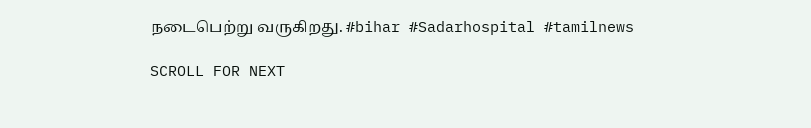நடைபெற்று வருகிறது. #bihar #Sadarhospital #tamilnews

SCROLL FOR NEXT